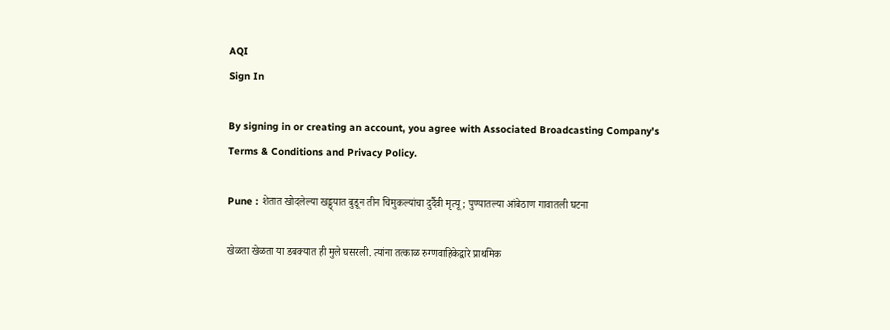AQI
Sign In

By signing in or creating an account, you agree with Associated Broadcasting Company's Terms & Conditions and Privacy Policy.

Pune : शेतात खोदलेल्या खड्ड्यात बुडून तीन चिमुकल्यांचा दुर्दैवी मृत्यू; पुण्यातल्या आंबेठाण गावातली घटना

खेळता खेळता या डबक्यात ही मुले घसरली. त्यांना तत्काळ रुग्णवाहिकेद्वारे प्राथमिक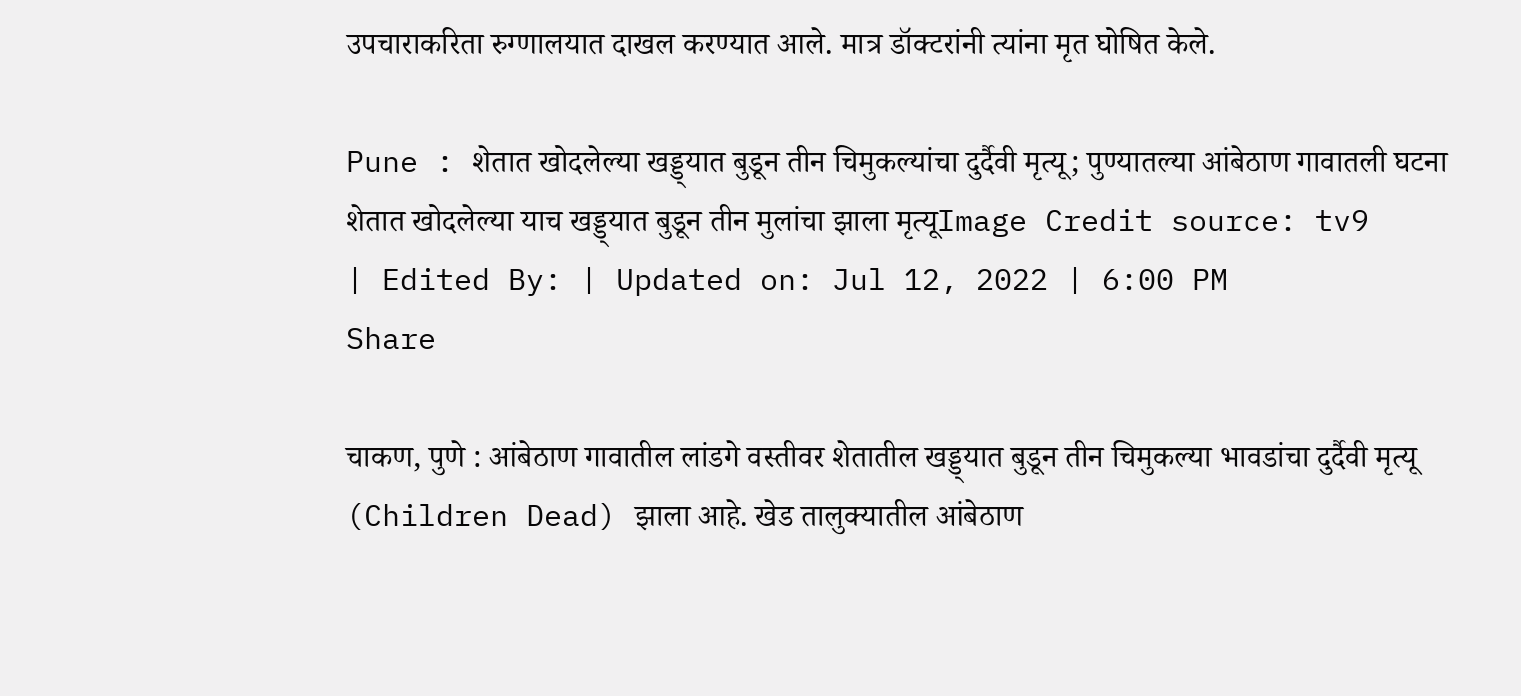उपचाराकरिता रुग्णालयात दाखल करण्यात आले. मात्र डॉक्टरांनी त्यांना मृत घोषित केले.

Pune : शेतात खोदलेल्या खड्ड्यात बुडून तीन चिमुकल्यांचा दुर्दैवी मृत्यू; पुण्यातल्या आंबेठाण गावातली घटना
शेतात खोदलेल्या याच खड्ड्यात बुडून तीन मुलांचा झाला मृत्यूImage Credit source: tv9
| Edited By: | Updated on: Jul 12, 2022 | 6:00 PM
Share

चाकण, पुणे : आंबेठाण गावातील लांडगे वस्तीवर शेतातील खड्ड्यात बुडून तीन चिमुकल्या भावडांचा दुर्दैवी मृत्यू (Children Dead) झाला आहे. खेड तालुक्यातील आंबेठाण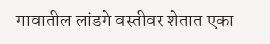गावातील लांडगे वस्तीवर शेतात एका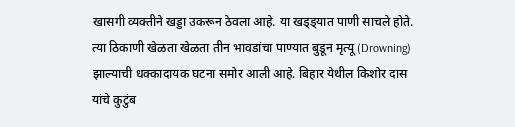खासगी व्यक्तीने खड्डा उकरून ठेवला आहे. या खड्ड्यात पाणी साचले होते. त्या ठिकाणी खेळता खेळता तीन भावडांचा पाण्यात बुडून मृत्यू (Drowning) झाल्याची धक्कादायक घटना समोर आली आहे. बिहार येथील किशोर दास यांचे कुटुंब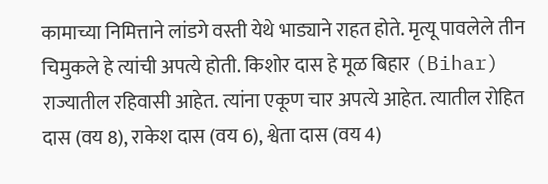कामाच्या निमित्ताने लांडगे वस्ती येथे भाड्याने राहत होते. मृत्यू पावलेले तीन चिमुकले हे त्यांची अपत्ये होती. किशोर दास हे मूळ बिहार (Bihar) राज्यातील रहिवासी आहेत. त्यांना एकूण चार अपत्ये आहेत. त्यातील रोहित दास (वय 8), राकेश दास (वय 6), श्वेता दास (वय 4)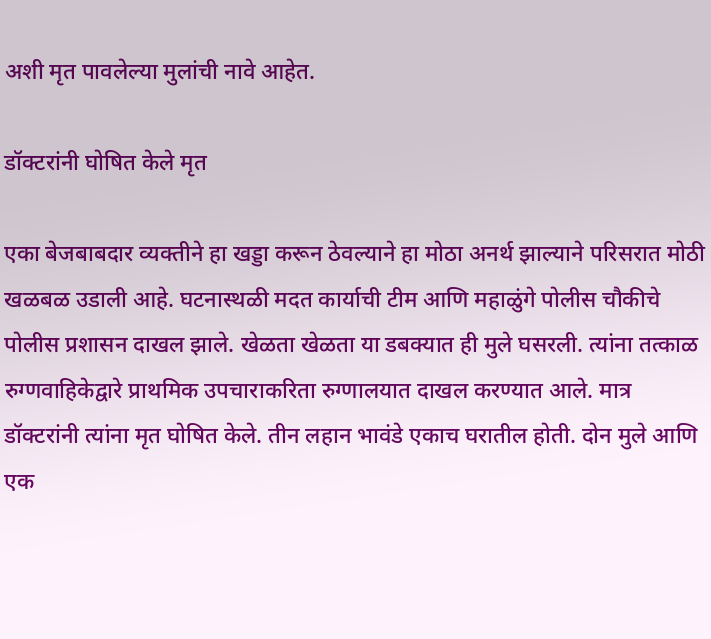अशी मृत पावलेल्या मुलांची नावे आहेत.

डॉक्टरांनी घोषित केले मृत

एका बेजबाबदार व्यक्तीने हा खड्डा करून ठेवल्याने हा मोठा अनर्थ झाल्याने परिसरात मोठी खळबळ उडाली आहे. घटनास्थळी मदत कार्याची टीम आणि महाळुंगे पोलीस चौकीचे पोलीस प्रशासन दाखल झाले. खेळता खेळता या डबक्यात ही मुले घसरली. त्यांना तत्काळ रुग्णवाहिकेद्वारे प्राथमिक उपचाराकरिता रुग्णालयात दाखल करण्यात आले. मात्र डॉक्टरांनी त्यांना मृत घोषित केले. तीन लहान भावंडे एकाच घरातील होती. दोन मुले आणि एक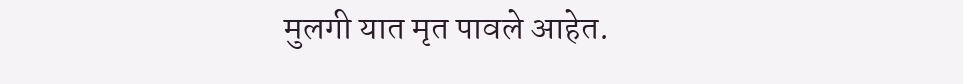मुलगी यात मृत पावले आहेत.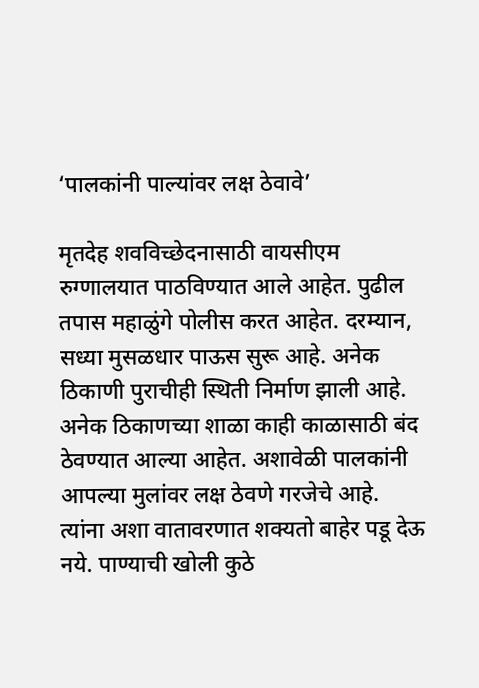‘पालकांनी पाल्यांवर लक्ष ठेवावे’

मृतदेह शवविच्छेदनासाठी वायसीएम रुग्णालयात पाठविण्यात आले आहेत. पुढील तपास महाळुंगे पोलीस करत आहेत. दरम्यान, सध्या मुसळधार पाऊस सुरू आहे. अनेक ठिकाणी पुराचीही स्थिती निर्माण झाली आहे. अनेक ठिकाणच्या शाळा काही काळासाठी बंद ठेवण्यात आल्या आहेत. अशावेळी पालकांनी आपल्या मुलांवर लक्ष ठेवणे गरजेचे आहे. त्यांना अशा वातावरणात शक्यतो बाहेर पडू देऊ नये. पाण्याची खोली कुठे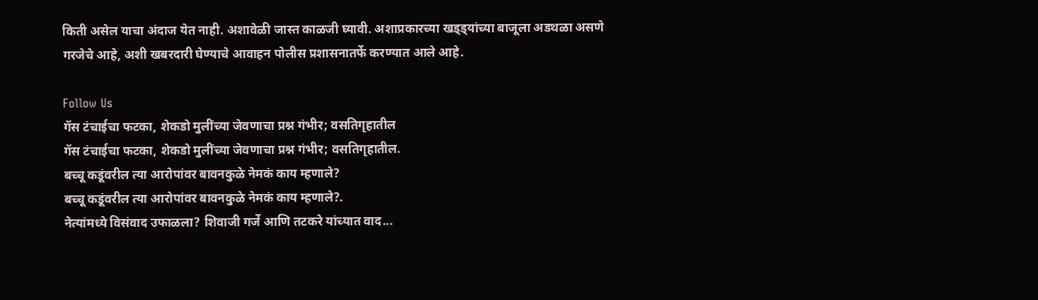किती असेल याचा अंदाज येत नाही. अशावेळी जास्त काळजी घ्यावी. अशाप्रकारच्या खड्ड्यांच्या बाजूला अडथळा असणे गरजेचे आहे, अशी खबरदारी घेण्याचे आवाहन पोलीस प्रशासनातर्फे करण्यात आले आहे.

Follow Us
गॅस टंचाईचा फटका, शेकडो मुलींच्या जेवणाचा प्रश्न गंभीर; वसतिगृहातील
गॅस टंचाईचा फटका, शेकडो मुलींच्या जेवणाचा प्रश्न गंभीर; वसतिगृहातील.
बच्चू कडूंवरील त्या आरोपांवर बावनकुळे नेमकं काय म्हणाले?
बच्चू कडूंवरील त्या आरोपांवर बावनकुळे नेमकं काय म्हणाले?.
नेत्यांमध्ये विसंवाद उफाळला? शिवाजी गर्जे आणि तटकरे यांच्यात वाद...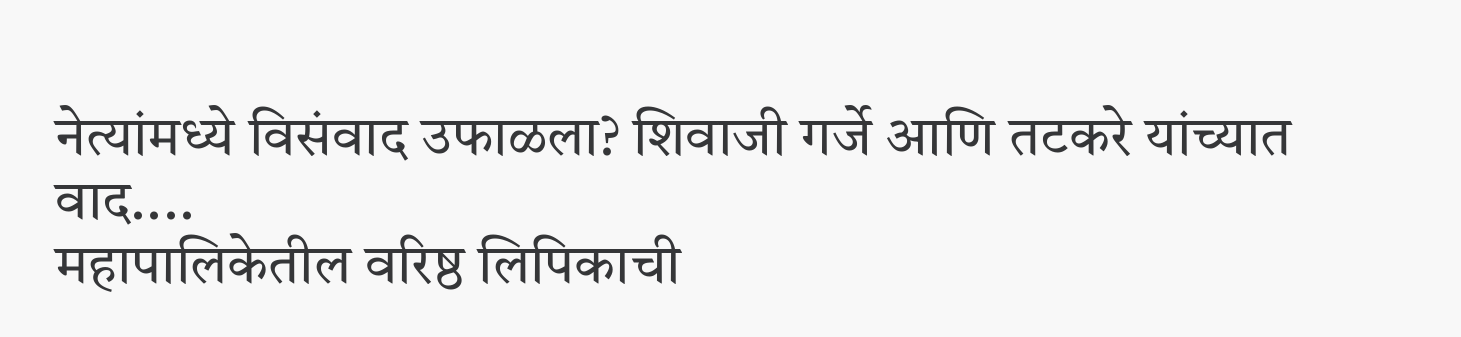नेत्यांमध्ये विसंवाद उफाळला? शिवाजी गर्जे आणि तटकरे यांच्यात वाद....
महापालिकेतील वरिष्ठ लिपिकाची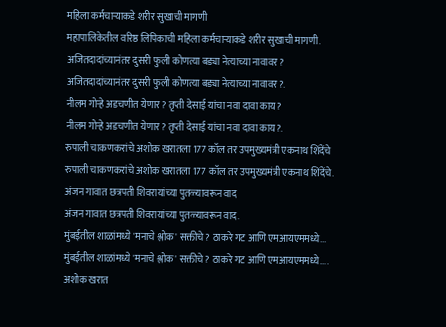महिला कर्मचाऱ्याकडे शरीर सुखाची मागणी
महापालिकेतील वरिष्ठ लिपिकाची महिला कर्मचाऱ्याकडे शरीर सुखाची मागणी.
अजितदादांच्यानंतर दुसरी फुली कोणत्या बड्या नेत्याच्या नावावर?
अजितदादांच्यानंतर दुसरी फुली कोणत्या बड्या नेत्याच्या नावावर?.
नीलम गोऱ्हे अडचणीत येणार? तृप्ती देसाई यांचा नवा दावा काय?
नीलम गोऱ्हे अडचणीत येणार? तृप्ती देसाई यांचा नवा दावा काय?.
रुपाली चाकणकरांचे अशोक खरातला 177 कॉल तर उपमुख्यमंत्री एकनाथ शिंदेंचे
रुपाली चाकणकरांचे अशोक खरातला 177 कॉल तर उपमुख्यमंत्री एकनाथ शिंदेंचे.
अंजन गावात छत्रपती शिवरायांच्या पुतळ्यावरून वाद
अंजन गावात छत्रपती शिवरायांच्या पुतळ्यावरून वाद.
मुंबईतील शाळांमध्ये 'मनाचे श्लोक' सक्तीचे? ठाकरे गट आणि एमआयएममध्ये...
मुंबईतील शाळांमध्ये 'मनाचे श्लोक' सक्तीचे? ठाकरे गट आणि एमआयएममध्ये....
अशोक खरात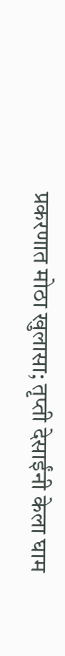प्रकरणात मोठा खुलासा; तृप्ती देसाईंनी केला घाम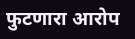फुटणारा आरोप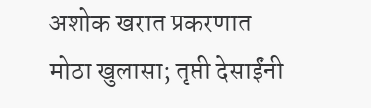अशोक खरात प्रकरणात मोठा खुलासा; तृप्ती देसाईंनी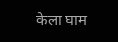केला घाम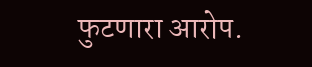फुटणारा आरोप.